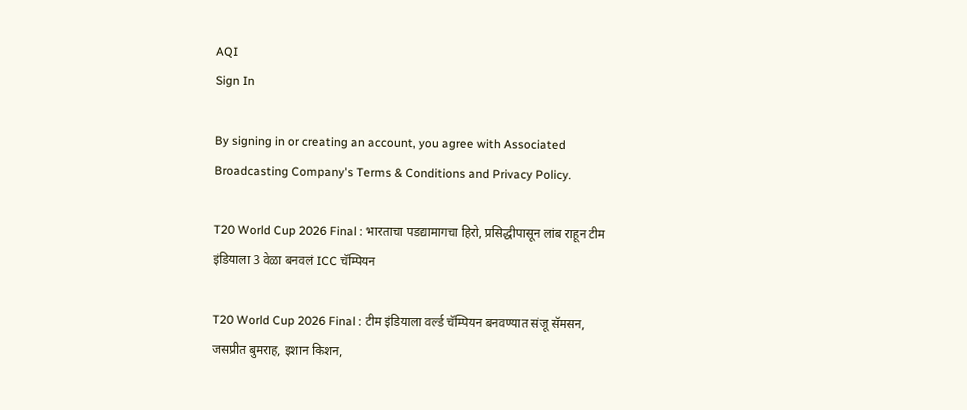AQI
Sign In

By signing in or creating an account, you agree with Associated Broadcasting Company's Terms & Conditions and Privacy Policy.

T20 World Cup 2026 Final : भारताचा पडद्यामागचा हिरो, प्रसिद्धीपासून लांब राहून टीम इंडियाला 3 वेळा बनवलं ICC चॅम्पियन

T20 World Cup 2026 Final : टीम इंडियाला वर्ल्ड चॅम्पियन बनवण्यात संजू सॅमसन, जसप्रीत बुमराह, इशान किशन,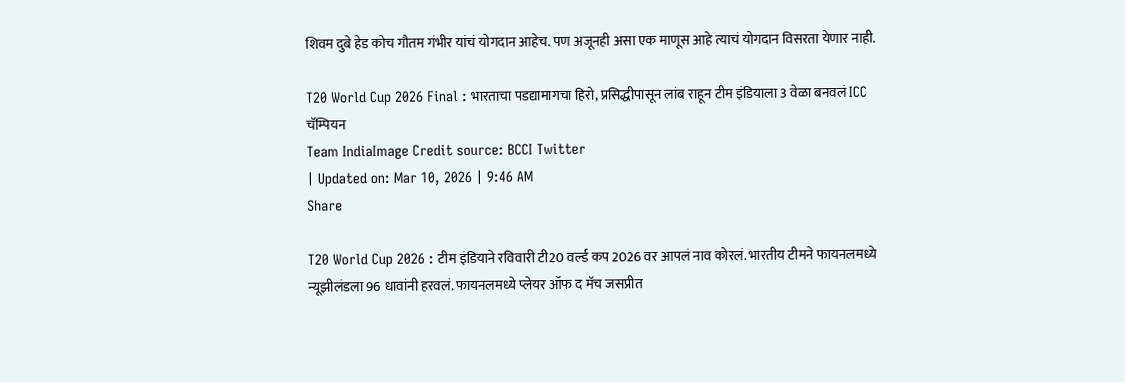शिवम दुबे हेड कोच गौतम गंभीर यांचं योगदान आहेच. पण अजूनही असा एक माणूस आहे त्याचं योगदान विसरता येणार नाही.

T20 World Cup 2026 Final : भारताचा पडद्यामागचा हिरो, प्रसिद्धीपासून लांब राहून टीम इंडियाला 3 वेळा बनवलं ICC चॅम्पियन
Team IndiaImage Credit source: BCCI Twitter
| Updated on: Mar 10, 2026 | 9:46 AM
Share

T20 World Cup 2026 : टीम इंडियाने रविवारी टी20 वर्ल्ड कप 2026 वर आपलं नाव कोरलं. भारतीय टीमने फायनलमध्ये न्यूझीलंडला 96 धावांनी हरवलं. फायनलमध्ये प्लेयर ऑफ द मॅच जसप्रीत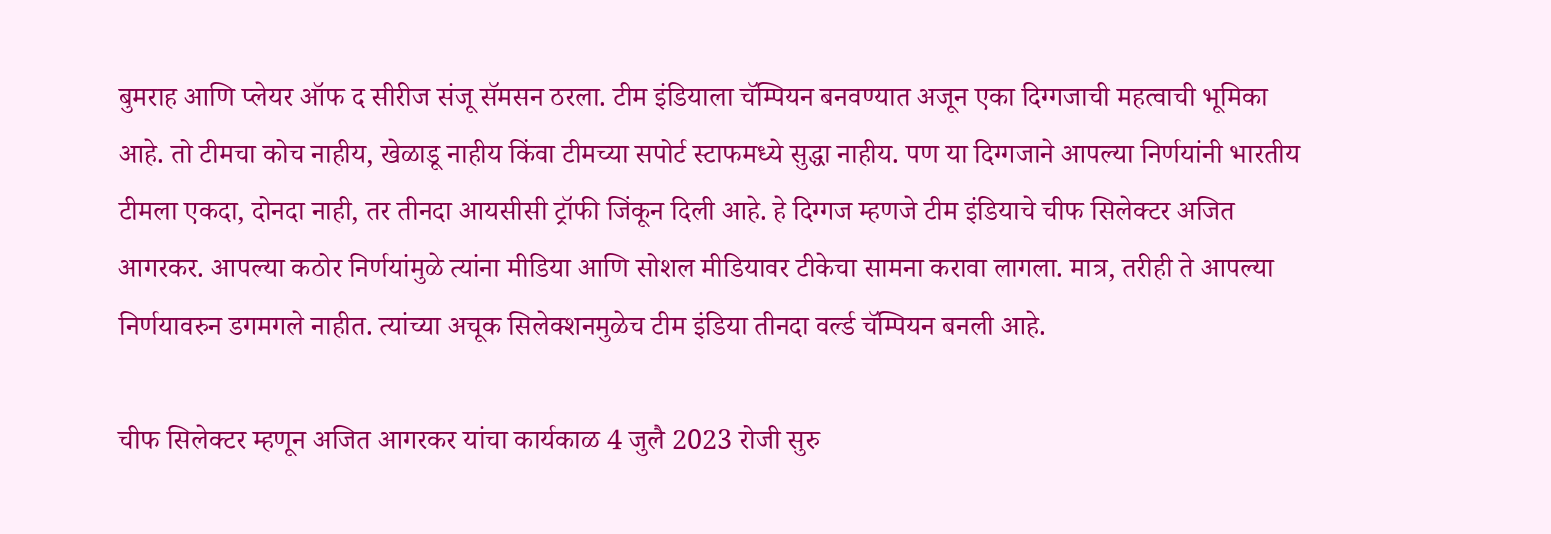बुमराह आणि प्लेयर ऑफ द सीरीज संजू सॅमसन ठरला. टीम इंडियाला चॅम्पियन बनवण्यात अजून एका दिग्गजाची महत्वाची भूमिका आहे. तो टीमचा कोच नाहीय, खेळाडू नाहीय किंवा टीमच्या सपोर्ट स्टाफमध्ये सुद्धा नाहीय. पण या दिग्गजाने आपल्या निर्णयांनी भारतीय टीमला एकदा, दोनदा नाही, तर तीनदा आयसीसी ट्रॉफी जिंकून दिली आहे. हे दिग्गज म्हणजे टीम इंडियाचे चीफ सिलेक्टर अजित आगरकर. आपल्या कठोर निर्णयांमुळे त्यांना मीडिया आणि सोशल मीडियावर टीकेचा सामना करावा लागला. मात्र, तरीही ते आपल्या निर्णयावरुन डगमगले नाहीत. त्यांच्या अचूक सिलेक्शनमुळेच टीम इंडिया तीनदा वर्ल्ड चॅम्पियन बनली आहे.

चीफ सिलेक्टर म्हणून अजित आगरकर यांचा कार्यकाळ 4 जुलै 2023 रोजी सुरु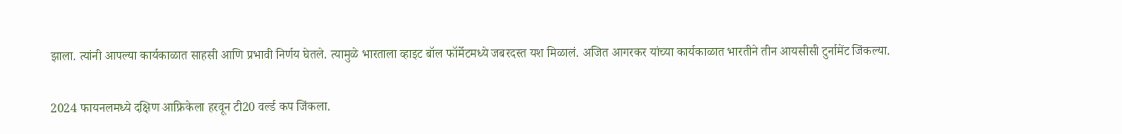झाला. त्यांनी आपल्या कार्यकाळात साहसी आणि प्रभावी निर्णय घेतले. त्यामुळे भारताला व्हाइट बॉल फॉर्मेटमध्ये जबरदस्त यश मिळालं. अजित आगरकर यांच्या कार्यकाळात भारतीने तीन आयसीसी टुर्नामेंट जिंकल्या.

2024 फायनलमध्ये दक्षिण आफ्रिकेला हरवून टी20 वर्ल्ड कप जिंकला.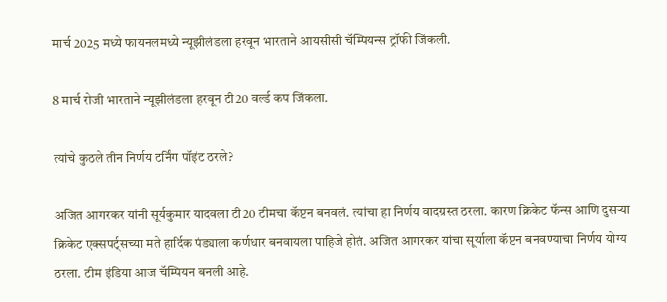मार्च 2025 मध्ये फायनलमध्ये न्यूझीलंडला हरवून भारताने आयसीसी चॅम्पियन्स ट्रॉफी जिंकली.

8 मार्च रोजी भारताने न्यूझीलंडला हरवून टी20 वर्ल्ड कप जिंकला.

त्यांचे कुठले तीन निर्णय टर्निंग पॉइंट ठरले?

अजित आगरकर यांनी सूर्यकुमार यादवला टी20 टीमचा कॅप्टन बनवलं. त्यांचा हा निर्णय वादग्रस्त ठरला. कारण क्रिकेट फॅन्स आणि दुसऱ्या क्रिकेट एक्सपर्ट्सच्या मते हार्दिक पंड्याला कर्णधार बनवायला पाहिजे होतं. अजित आगरकर यांचा सूर्याला कॅप्टन बनवण्याचा निर्णय योग्य ठरला. टीम इंडिया आज चॅम्पियन बनली आहे.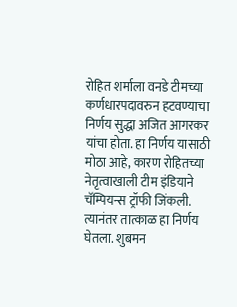रोहित शर्माला वनडे टीमच्या कर्णधारपदावरुन हटवण्याचा निर्णय सुद्धा अजित आगरकर यांचा होता. हा निर्णय यासाठी मोठा आहे, कारण रोहितच्या नेतृत्वाखाली टीम इंडियाने चॅम्पियन्स ट्रॉफी जिंकली. त्यानंतर तात्काळ हा निर्णय घेतला. शुबमन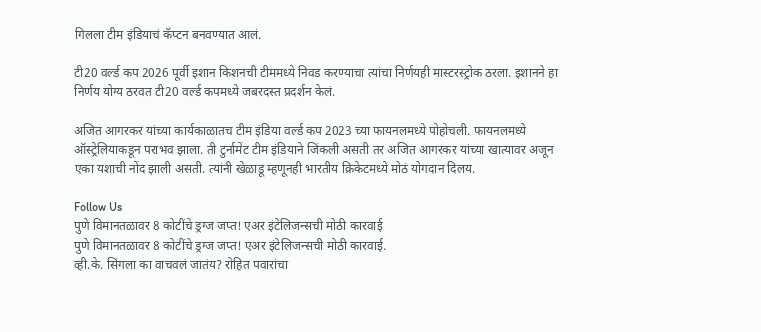गिलला टीम इंडियाचं कॅप्टन बनवण्यात आलं.

टी20 वर्ल्ड कप 2026 पूर्वी इशान किशनची टीममध्ये निवड करण्याचा त्यांचा निर्णयही मास्टरस्ट्रोक ठरला. इशानने हा निर्णय योग्य ठरवत टी20 वर्ल्ड कपमध्ये जबरदस्त प्रदर्शन केलं.

अजित आगरकर यांच्या कार्यकाळातच टीम इंडिया वर्ल्ड कप 2023 च्या फायनलमध्ये पोहोचली. फायनलमध्ये ऑस्ट्रेलियाकडून पराभव झाला. ती टुर्नामेंट टीम इंडियाने जिंकली असती तर अजित आगरकर यांच्या खात्यावर अजून एका यशाची नोंद झाली असती. त्यांनी खेळाडू म्हणूनही भारतीय क्रिकेटमध्ये मोठं योगदान दिलय.

Follow Us
पुणे विमानतळावर 8 कोटींचे ड्रग्ज जप्त! एअर इंटेलिजन्सची मोठी कारवाई
पुणे विमानतळावर 8 कोटींचे ड्रग्ज जप्त! एअर इंटेलिजन्सची मोठी कारवाई.
व्ही.के. सिंगला का वाचवलं जातंय? रोहित पवारांचा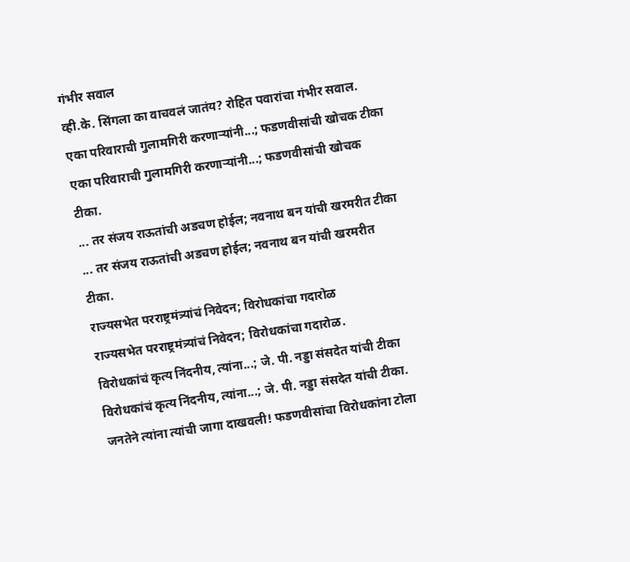गंभीर सवाल
व्ही.के. सिंगला का वाचवलं जातंय? रोहित पवारांचा गंभीर सवाल.
एका परिवाराची गुलामगिरी करणाऱ्यांनी...; फडणवीसांची खोचक टीका
एका परिवाराची गुलामगिरी करणाऱ्यांनी...; फडणवीसांची खोचक टीका.
... तर संजय राऊतांची अडचण होईल; नवनाथ बन यांची खरमरीत टीका
... तर संजय राऊतांची अडचण होईल; नवनाथ बन यांची खरमरीत टीका.
राज्यसभेत परराष्ट्रमंत्र्यांचं निवेदन; विरोधकांचा गदारोळ
राज्यसभेत परराष्ट्रमंत्र्यांचं निवेदन; विरोधकांचा गदारोळ.
विरोधकांचं कृत्य निंदनीय, त्यांना...; जे. पी. नड्डा संसदेत यांची टीका
विरोधकांचं कृत्य निंदनीय, त्यांना...; जे. पी. नड्डा संसदेत यांची टीका.
जनतेने त्यांना त्यांची जागा दाखवली! फडणवीसांचा विरोधकांना टोला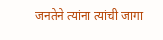जनतेने त्यांना त्यांची जागा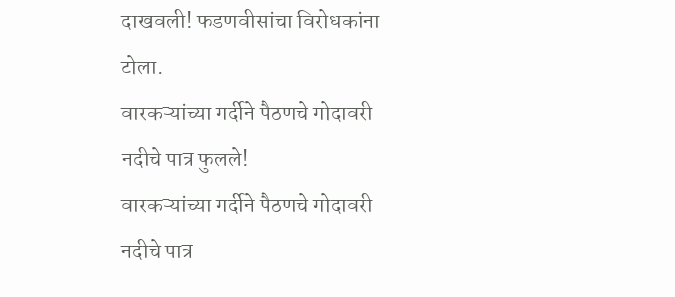दाखवली! फडणवीसांचा विरोधकांना टोला.
वारकऱ्यांच्या गर्दीने पैठणचे गोदावरी नदीचे पात्र फुलले!
वारकऱ्यांच्या गर्दीने पैठणचे गोदावरी नदीचे पात्र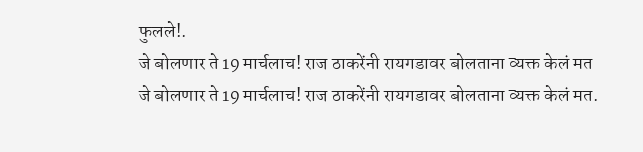फुलले!.
जे बोलणार ते 19 मार्चलाच! राज ठाकरेंनी रायगडावर बोलताना व्यक्त केलं मत
जे बोलणार ते 19 मार्चलाच! राज ठाकरेंनी रायगडावर बोलताना व्यक्त केलं मत.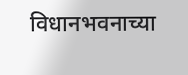विधानभवनाच्या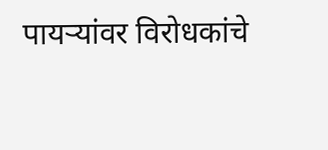पायऱ्यांवर विरोधकांचे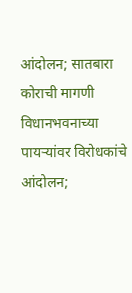आंदोलन; सातबारा कोराची मागणी
विधानभवनाच्या पायऱ्यांवर विरोधकांचे आंदोलन;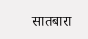सातबारा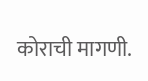कोराची मागणी.